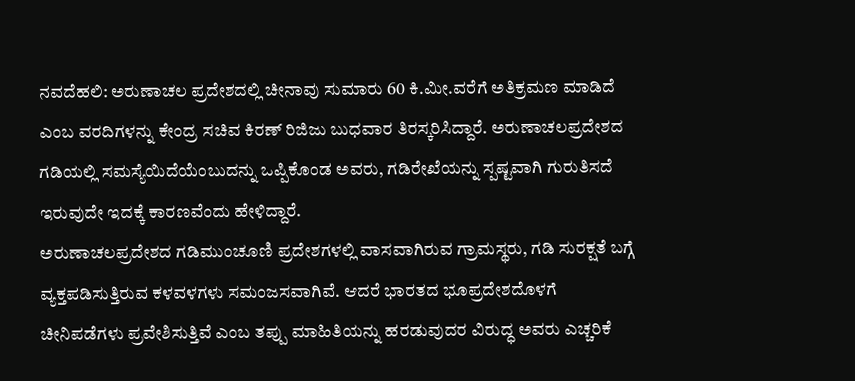ನವದೆಹಲಿ: ಅರುಣಾಚಲ ಪ್ರದೇಶದಲ್ಲಿ ಚೀನಾವು ಸುಮಾರು 60 ಕಿ.ಮೀ.ವರೆಗೆ ಅತಿಕ್ರಮಣ ಮಾಡಿದೆ ಎಂಬ ವರದಿಗಳನ್ನು ಕೇಂದ್ರ ಸಚಿವ ಕಿರಣ್ ರಿಜಿಜು ಬುಧವಾರ ತಿರಸ್ಕರಿಸಿದ್ದಾರೆ. ಅರುಣಾಚಲಪ್ರದೇಶದ ಗಡಿಯಲ್ಲಿ ಸಮಸ್ಯೆಯಿದೆಯೆಂಬುದನ್ನು ಒಪ್ಪಿಕೊಂಡ ಅವರು, ಗಡಿರೇಖೆಯನ್ನು ಸ್ಪಷ್ಟವಾಗಿ ಗುರುತಿಸದೆ ಇರುವುದೇ ಇದಕ್ಕೆ ಕಾರಣವೆಂದು ಹೇಳಿದ್ದಾರೆ.
ಅರುಣಾಚಲಪ್ರದೇಶದ ಗಡಿಮುಂಚೂಣಿ ಪ್ರದೇಶಗಳಲ್ಲಿ ವಾಸವಾಗಿರುವ ಗ್ರಾಮಸ್ಥರು, ಗಡಿ ಸುರಕ್ಷತೆ ಬಗ್ಗೆ ವ್ಯಕ್ತಪಡಿಸುತ್ತಿರುವ ಕಳವಳಗಳು ಸಮಂಜಸವಾಗಿವೆ. ಆದರೆ ಭಾರತದ ಭೂಪ್ರದೇಶದೊಳಗೆ ಚೀನಿಪಡೆಗಳು ಪ್ರವೇಶಿಸುತ್ತಿವೆ ಎಂಬ ತಪ್ಪು ಮಾಹಿತಿಯನ್ನು ಹರಡುವುದರ ವಿರುದ್ಧ ಅವರು ಎಚ್ಚರಿಕೆ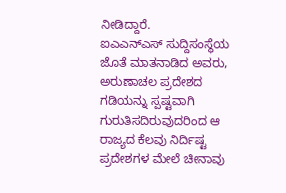ನೀಡಿದ್ದಾರೆ.
ಐಎಎನ್ಎಸ್ ಸುದ್ದಿಸಂಸ್ಥೆಯ ಜೊತೆ ಮಾತನಾಡಿದ ಅವರು, ಅರುಣಾಚಲ ಪ್ರದೇಶದ ಗಡಿಯನ್ನು ಸ್ಪಷ್ಟವಾಗಿ ಗುರುತಿಸದಿರುವುದರಿಂದ ಆ ರಾಜ್ಯದ ಕೆಲವು ನಿರ್ದಿಷ್ಟ ಪ್ರದೇಶಗಳ ಮೇಲೆ ಚೀನಾವು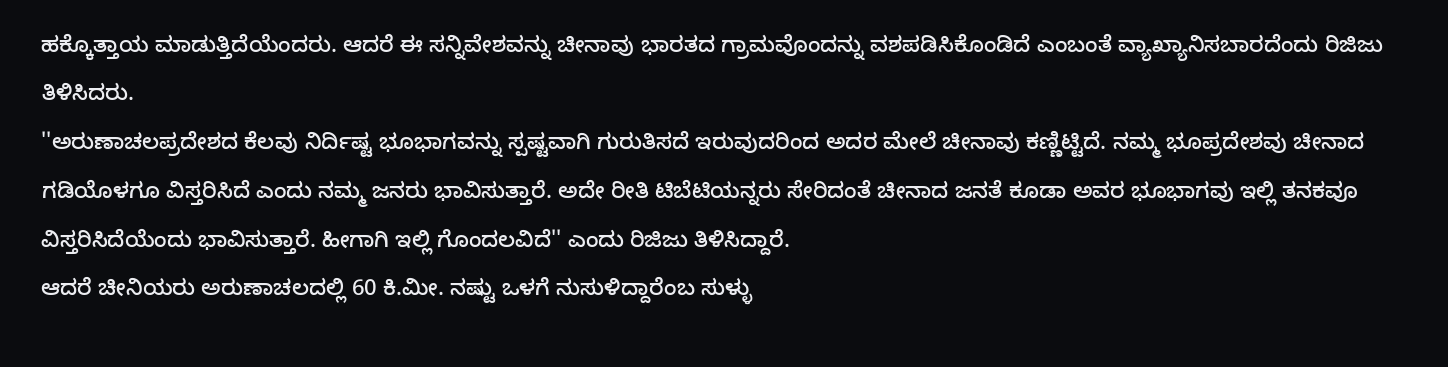ಹಕ್ಕೊತ್ತಾಯ ಮಾಡುತ್ತಿದೆಯೆಂದರು. ಆದರೆ ಈ ಸನ್ನಿವೇಶವನ್ನು ಚೀನಾವು ಭಾರತದ ಗ್ರಾಮವೊಂದನ್ನು ವಶಪಡಿಸಿಕೊಂಡಿದೆ ಎಂಬಂತೆ ವ್ಯಾಖ್ಯಾನಿಸಬಾರದೆಂದು ರಿಜಿಜು ತಿಳಿಸಿದರು.
''ಅರುಣಾಚಲಪ್ರದೇಶದ ಕೆಲವು ನಿರ್ದಿಷ್ಟ ಭೂಭಾಗವನ್ನು ಸ್ಪಷ್ಟವಾಗಿ ಗುರುತಿಸದೆ ಇರುವುದರಿಂದ ಅದರ ಮೇಲೆ ಚೀನಾವು ಕಣ್ಣಿಟ್ಟಿದೆ. ನಮ್ಮ ಭೂಪ್ರದೇಶವು ಚೀನಾದ ಗಡಿಯೊಳಗೂ ವಿಸ್ತರಿಸಿದೆ ಎಂದು ನಮ್ಮ ಜನರು ಭಾವಿಸುತ್ತಾರೆ. ಅದೇ ರೀತಿ ಟಿಬೆಟಿಯನ್ನರು ಸೇರಿದಂತೆ ಚೀನಾದ ಜನತೆ ಕೂಡಾ ಅವರ ಭೂಭಾಗವು ಇಲ್ಲಿ ತನಕವೂ ವಿಸ್ತರಿಸಿದೆಯೆಂದು ಭಾವಿಸುತ್ತಾರೆ. ಹೀಗಾಗಿ ಇಲ್ಲಿ ಗೊಂದಲವಿದೆ'' ಎಂದು ರಿಜಿಜು ತಿಳಿಸಿದ್ದಾರೆ.
ಆದರೆ ಚೀನಿಯರು ಅರುಣಾಚಲದಲ್ಲಿ 60 ಕಿ.ಮೀ. ನಷ್ಟು ಒಳಗೆ ನುಸುಳಿದ್ದಾರೆಂಬ ಸುಳ್ಳು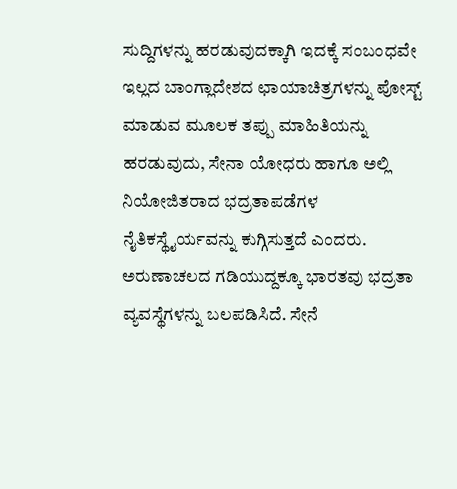ಸುದ್ದಿಗಳನ್ನು ಹರಡುವುದಕ್ಕಾಗಿ ಇದಕ್ಕೆ ಸಂಬಂಧವೇ ಇಲ್ಲದ ಬಾಂಗ್ಲಾದೇಶದ ಛಾಯಾಚಿತ್ರಗಳನ್ನು ಪೋಸ್ಟ್ ಮಾಡುವ ಮೂಲಕ ತಪ್ಪು ಮಾಹಿತಿಯನ್ನು ಹರಡುವುದು, ಸೇನಾ ಯೋಧರು ಹಾಗೂ ಅಲ್ಲಿ ನಿಯೋಜಿತರಾದ ಭದ್ರತಾಪಡೆಗಳ ನೈತಿಕಸ್ಥೈರ್ಯವನ್ನು ಕುಗ್ಗಿಸುತ್ತದೆ ಎಂದರು.
ಅರುಣಾಚಲದ ಗಡಿಯುದ್ದಕ್ಕೂ ಭಾರತವು ಭದ್ರತಾ ವ್ಯವಸ್ಥೆಗಳನ್ನು ಬಲಪಡಿಸಿದೆ. ಸೇನೆ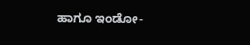ಹಾಗೂ ಇಂಡೋ-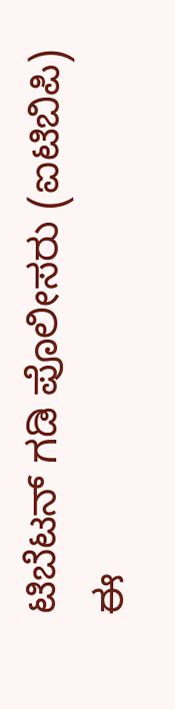ಟಿಬೆಟನ್ ಗಡಿ ಪೊಲೀಸರು (ಐಟಿಬಿಪಿ) ಈ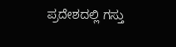ಪ್ರದೇಶದಲ್ಲಿ ಗಸ್ತು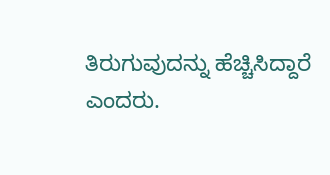ತಿರುಗುವುದನ್ನು ಹೆಚ್ಚಿಸಿದ್ದಾರೆ ಎಂದರು.